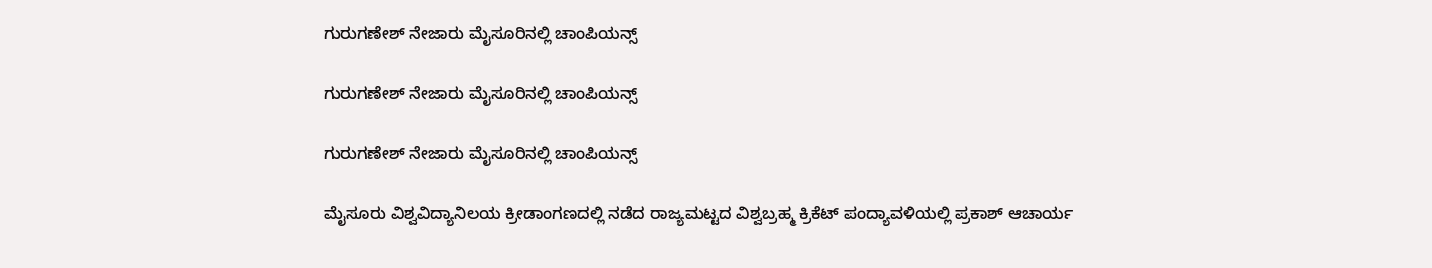ಗುರುಗಣೇಶ್ ನೇಜಾರು ಮೈಸೂರಿನಲ್ಲಿ ಚಾಂಪಿಯನ್ಸ್

ಗುರುಗಣೇಶ್ ನೇಜಾರು ಮೈಸೂರಿನಲ್ಲಿ ಚಾಂಪಿಯನ್ಸ್

ಗುರುಗಣೇಶ್ ನೇಜಾರು ಮೈಸೂರಿನಲ್ಲಿ ಚಾಂಪಿಯನ್ಸ್

ಮೈಸೂರು ವಿಶ್ವವಿದ್ಯಾನಿಲಯ ಕ್ರೀಡಾಂಗಣದಲ್ಲಿ ನಡೆದ ರಾಜ್ಯಮಟ್ಟದ ವಿಶ್ವಬ್ರಹ್ಮ ಕ್ರಿಕೆಟ್ ಪಂದ್ಯಾವಳಿಯಲ್ಲಿ ಪ್ರಕಾಶ್ ಆಚಾರ್ಯ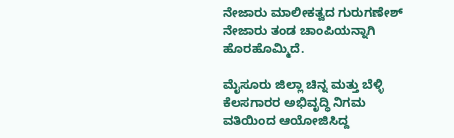ನೇಜಾರು ಮಾಲೀಕತ್ವದ ಗುರುಗಣೇಶ್ ನೇಜಾರು ತಂಡ ಚಾಂಪಿಯನ್ನಾಗಿ ಹೊರಹೊಮ್ಮಿದೆ.

ಮೈಸೂರು ಜಿಲ್ಲಾ ಚಿನ್ನ ಮತ್ತು ಬೆಳ್ಳಿ ಕೆಲಸಗಾರರ ಅಭಿವೃದ್ಧಿ ನಿಗಮ ವತಿಯಿಂದ ಆಯೋಜಿಸಿದ್ದ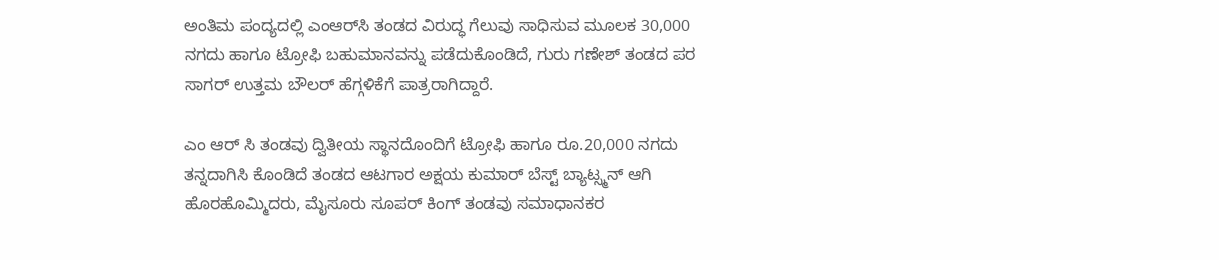ಅಂತಿಮ ಪಂದ್ಯದಲ್ಲಿ ಎಂಆರ್‌ಸಿ ತಂಡದ ವಿರುದ್ಧ ಗೆಲುವು ಸಾಧಿಸುವ ಮೂಲಕ 30,000 ನಗದು ಹಾಗೂ ಟ್ರೋಫಿ ಬಹುಮಾನವನ್ನು ಪಡೆದುಕೊಂಡಿದೆ, ಗುರು ಗಣೇಶ್ ತಂಡದ ಪರ ಸಾಗರ್ ಉತ್ತಮ ಬೌಲರ್ ಹೆಗ್ಗಳಿಕೆಗೆ ಪಾತ್ರರಾಗಿದ್ದಾರೆ.

ಎಂ ಆರ್ ಸಿ ತಂಡವು ದ್ವಿತೀಯ ಸ್ಥಾನದೊಂದಿಗೆ ಟ್ರೋಫಿ ಹಾಗೂ ರೂ.20,000 ನಗದು ತನ್ನದಾಗಿಸಿ ಕೊಂಡಿದೆ ತಂಡದ ಆಟಗಾರ ಅಕ್ಷಯ ಕುಮಾರ್ ಬೆಸ್ಟ್ ಬ್ಯಾಟ್ಸ್ಮನ್ ಆಗಿ ಹೊರಹೊಮ್ಮಿದರು, ಮೈಸೂರು ಸೂಪರ್ ಕಿಂಗ್ ತಂಡವು ಸಮಾಧಾನಕರ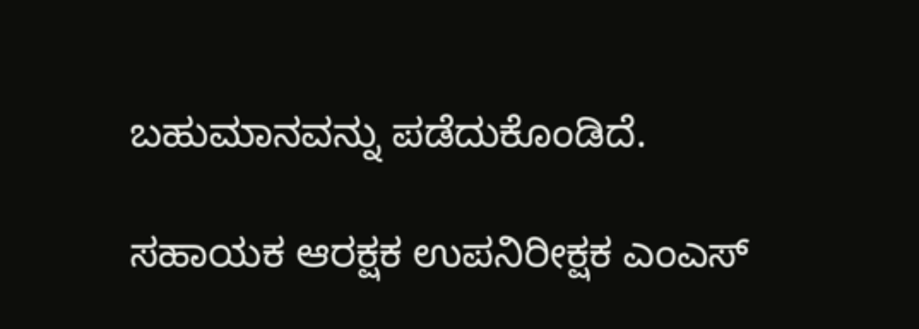ಬಹುಮಾನವನ್ನು ಪಡೆದುಕೊಂಡಿದೆ.

ಸಹಾಯಕ ಆರಕ್ಷಕ ಉಪನಿರೀಕ್ಷಕ ಎಂಎಸ್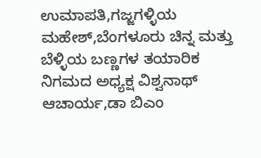ಉಮಾಪತಿ,ಗಜ್ಜಗಳ್ಳಿಯ ಮಹೇಶ್,ಬೆಂಗಳೂರು ಚಿನ್ನ ಮತ್ತು ಬೆಳ್ಳಿಯ ಬಣ್ಣಗಳ ತಯಾರಿಕ ನಿಗಮದ ಅಧ್ಯಕ್ಷ ವಿಶ್ವನಾಥ್ ಆಚಾರ್ಯ,ಡಾ ಬಿಎಂ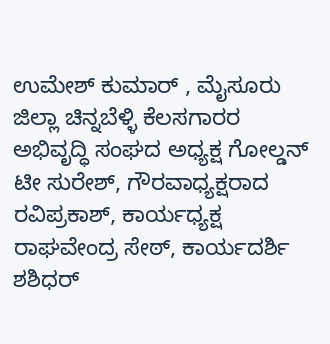ಉಮೇಶ್ ಕುಮಾರ್ , ಮೈಸೂರು ಜಿಲ್ಲಾ ಚಿನ್ನಬೆಳ್ಳಿ ಕೆಲಸಗಾರರ ಅಭಿವೃದ್ಧಿ ಸಂಘದ ಅಧ್ಯಕ್ಷ ಗೋಲ್ಡನ್ ಟೀ ಸುರೇಶ್, ಗೌರವಾಧ್ಯಕ್ಷರಾದ ರವಿಪ್ರಕಾಶ್, ಕಾರ್ಯಧ್ಯಕ್ಷ ರಾಘವೇಂದ್ರ ಸೇಠ್, ಕಾರ್ಯದರ್ಶಿ ಶಶಿಧರ್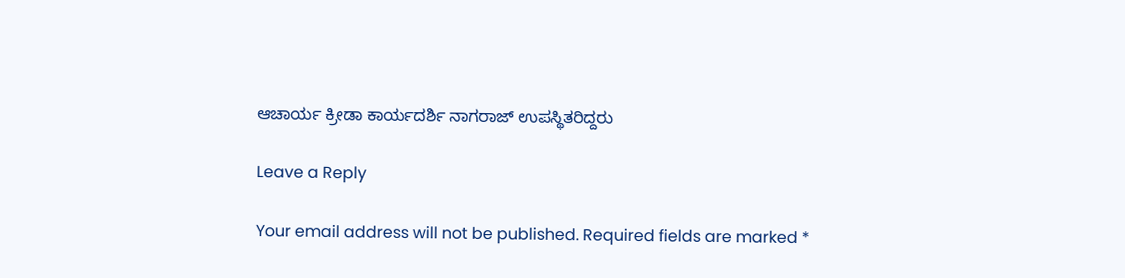ಆಚಾರ್ಯ ಕ್ರೀಡಾ ಕಾರ್ಯದರ್ಶಿ ನಾಗರಾಜ್ ಉಪಸ್ಥಿತರಿದ್ದರು

Leave a Reply

Your email address will not be published. Required fields are marked *